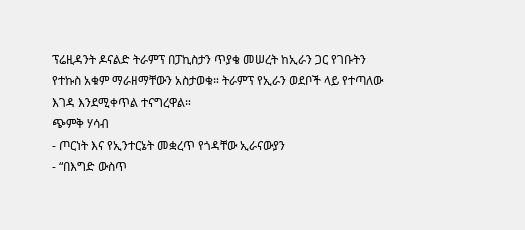ፕሬዚዳንት ዶናልድ ትራምፕ በፓኪስታን ጥያቄ መሠረት ከኢራን ጋር የገቡትን የተኩስ አቁም ማራዘማቸውን አስታወቁ። ትራምፕ የኢራን ወደቦች ላይ የተጣለው እገዳ እንደሚቀጥል ተናግረዋል።
ጭምቅ ሃሳብ
- ጦርነት እና የኢንተርኔት መቋረጥ የጎዳቸው ኢራናውያን
- “በእግድ ውስጥ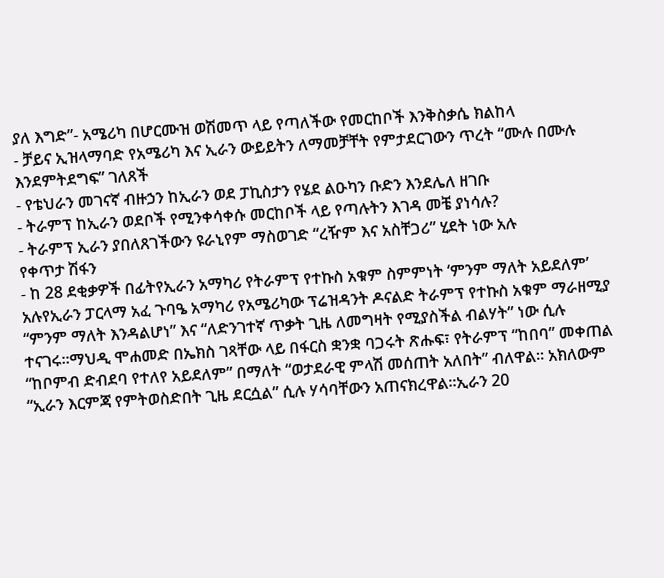ያለ እግድ”- አሜሪካ በሆርሙዝ ወሽመጥ ላይ የጣለችው የመርከቦች እንቅስቃሴ ክልከላ
- ቻይና ኢዝላማባድ የአሜሪካ እና ኢራን ውይይትን ለማመቻቸት የምታደርገውን ጥረት “ሙሉ በሙሉ እንደምትደግፍ” ገለጸች
- የቴህራን መገናኛ ብዙኃን ከኢራን ወደ ፓኪስታን የሄደ ልዑካን ቡድን እንደሌለ ዘገቡ
- ትራምፕ ከኢራን ወደቦች የሚንቀሳቀሱ መርከቦች ላይ የጣሉትን እገዳ መቼ ያነሳሉ?
- ትራምፕ ኢራን ያበለጸገችውን ዩራኒየም ማስወገድ “ረዥም እና አስቸጋሪ” ሂደት ነው አሉ
የቀጥታ ሽፋን
- ከ 28 ደቂቃዎች በፊትየኢራን አማካሪ የትራምፕ የተኩስ አቁም ስምምነት ‘ምንም ማለት አይደለም’ አሉየኢራን ፓርላማ አፈ ጉባዔ አማካሪ የአሜሪካው ፕሬዝዳንት ዶናልድ ትራምፕ የተኩስ አቁም ማራዘሚያ “ምንም ማለት እንዳልሆነ” እና “ለድንገተኛ ጥቃት ጊዜ ለመግዛት የሚያስችል ብልሃት” ነው ሲሉ ተናገሩ።ማህዲ ሞሐመድ በኤክስ ገጻቸው ላይ በፋርስ ቋንቋ ባጋሩት ጽሑፍ፣ የትራምፕ “ከበባ” መቀጠል “ከቦምብ ድብደባ የተለየ አይደለም” በማለት “ወታደራዊ ምላሽ መሰጠት አለበት” ብለዋል። አክለውም “ኢራን እርምጃ የምትወስድበት ጊዜ ደርሷል” ሲሉ ሃሳባቸውን አጠናክረዋል።ኢራን 20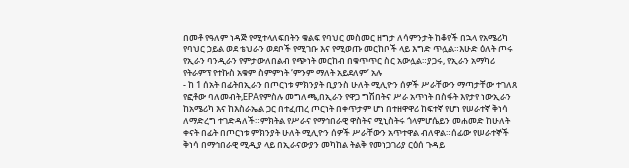በመቶ የዓለም ነዳጅ የሚተላለፍበትን ቁልፍ የባህር መስመር ዘግታ ለሳምንታት ከቆየች በኋላ የአሜሪካ የባህር ኃይል ወደ ቴህራን ወደቦች የሚገቡ እና የሚወጡ መርከቦች ላይ እግድ ጥሏል።እሁድ ዕለት ጦሩ የኢራን ባንዲራን የምታውለበልብ የጭነት መርከብ በቁጥጥር ስር አውሏል።ያጋሩ, የኢራን አማካሪ የትራምፕ የተኩስ አቁም ስምምነት ‘ምንም ማለት አይደለም’ አሉ
- ከ 1 ሰአት በፊትበኢራን በጦርነቱ ምክንያት ቢያንስ ሁለት ሚሊዮን ሰዎች ሥራቸውን ማጣታቸው ተገለጸ
የፎቶው ባለመብት,EPAየምስሉ መግለጫ,በኢራን የዋጋ ግሽበትና ሥራ አጥነት በስፋት እየታየ ነውኢራን ከአሜሪካ እና ከእስራኤል ጋር በተፈጠረ ጦርነት በቀጥታም ሆነ በተዘዋዋሪ ከፍተኛ የሆነ የሠራተኛ ቅነሳ ለማድረግ ተገድዳለች።ምክትል የሥራና የማኅበራዊ ዋስትና ሚኒስትሩ ጎላምሆሴይን መሐመድ ከሁለት ቀናት በፊት በጦርነቱ ምክንያት ሁለት ሚሊዮን ሰዎች ሥራቸውን አጥተዋል ብለዋል።ሰፊው የሠራተኞች ቅነሳ በማኅበራዊ ሚዲያ ላይ በኢራናውያን መካከል ትልቅ የመነጋገሪያ ርዕሰ ጉዳይ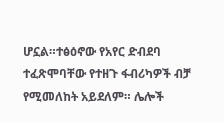ሆኗል።ተፅዕኖው የአየር ድብደባ ተፈጽሞባቸው የተዘጉ ፋብሪካዎች ብቻ የሚመለከት አይደለም። ሌሎች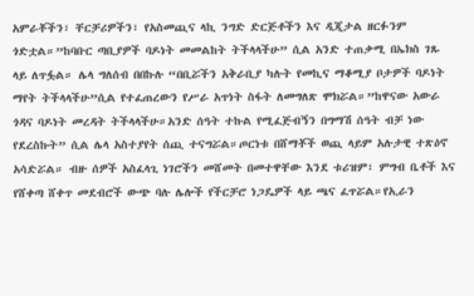አምራቾችን፣ ቸርቻሪዎችን፣ የአስመጪና ላኪ ንግድ ድርጅቶችን እና ዲጂታል ዘርፉንም ጎድቷል።”ከባቡር ጣቢያዎች ባዶነት መመልከት ትችላላችሁ” ሲል አንድ ተጠቃሚ በኤክስ ገጹ ላይ ለጥፏል። ሌላ ግለሰብ በበኩሉ “በቢሯችን አቅራቢያ ካሉት የመኪና ማቆሚያ ቦታዎች ባዶነት ማየት ትችላላችሁ”ሲል የተፈጠረውን የሥራ አጥነት ስፋት ለመግለጽ ሞክሯል።”ከዋናው አውራ ጎዳና ባዶነት መረዳት ትችላላችሁ።አንድ ሰዓት ተኩል የሚፈጅብኝን በግማሽ ሰዓት ብቻ ነው የደረስኩት” ሲል ሌላ አስተያየት ሰጪ ተናግሯል።ጦርነቱ በሸማቾች ወጪ ላይም አሉታዊ ተጽዕኖ አሳድሯል። ብዙ ሰዎች አስፈላጊ ነገሮችን መሸመት በመተዋቸው እንደ ቱሪዝም፣ ምግብ ቤቶች እና የሸቀጣ ሸቀጥ መደብሮች ውጭ ባሉ ሌሎች የችርቻሮ ነጋዴዎች ላይ ጫና ፈጥሯል።የኢራን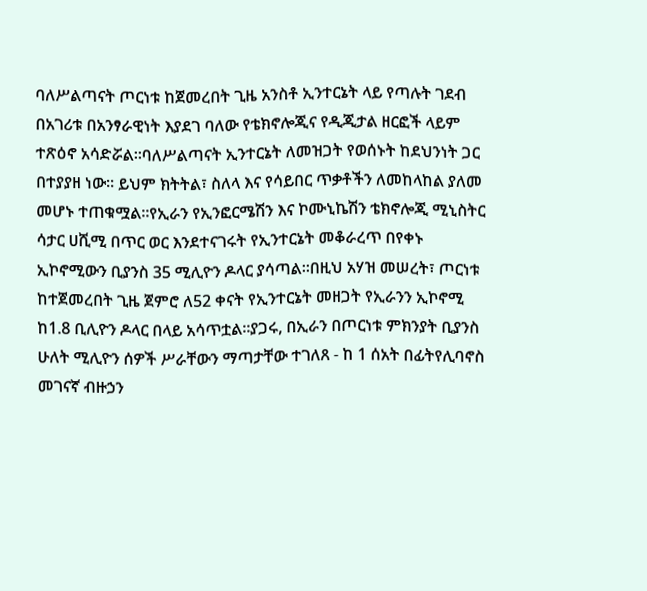ባለሥልጣናት ጦርነቱ ከጀመረበት ጊዜ አንስቶ ኢንተርኔት ላይ የጣሉት ገደብ በአገሪቱ በአንፃራዊነት እያደገ ባለው የቴክኖሎጂና የዲጂታል ዘርፎች ላይም ተጽዕኖ አሳድሯል።ባለሥልጣናት ኢንተርኔት ለመዝጋት የወሰኑት ከደህንነት ጋር በተያያዘ ነው። ይህም ክትትል፣ ስለላ እና የሳይበር ጥቃቶችን ለመከላከል ያለመ መሆኑ ተጠቁሟል።የኢራን የኢንፎርሜሽን እና ኮሙኒኬሽን ቴክኖሎጂ ሚኒስትር ሳታር ሀሺሚ በጥር ወር እንደተናገሩት የኢንተርኔት መቆራረጥ በየቀኑ ኢኮኖሚውን ቢያንስ 35 ሚሊዮን ዶላር ያሳጣል።በዚህ አሃዝ መሠረት፣ ጦርነቱ ከተጀመረበት ጊዜ ጀምሮ ለ52 ቀናት የኢንተርኔት መዘጋት የኢራንን ኢኮኖሚ ከ1.8 ቢሊዮን ዶላር በላይ አሳጥቷል።ያጋሩ, በኢራን በጦርነቱ ምክንያት ቢያንስ ሁለት ሚሊዮን ሰዎች ሥራቸውን ማጣታቸው ተገለጸ - ከ 1 ሰአት በፊትየሊባኖስ መገናኛ ብዙኃን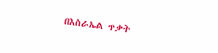በእስራኤል ጥቃት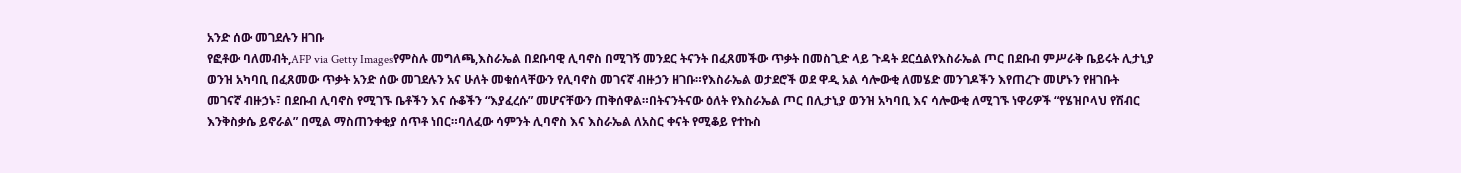አንድ ሰው መገደሉን ዘገቡ
የፎቶው ባለመብት,AFP via Getty Imagesየምስሉ መግለጫ,እስራኤል በደቡባዊ ሊባኖስ በሚገኝ መንደር ትናንት በፈጸመችው ጥቃት በመስጊድ ላይ ጉዳት ደርሷልየእስራኤል ጦር በደቡብ ምሥራቅ ቤይሩት ሊታኒያ ወንዝ አካባቢ በፈጸመው ጥቃት አንድ ሰው መገደሉን አና ሁለት መቁሰላቸውን የሊባኖስ መገናኛ ብዙኃን ዘገቡ።የእስራኤል ወታደሮች ወደ ዋዲ አል ሳሎውቂ ለመሄድ መንገዶችን እየጠረጉ መሆኑን የዘገቡት መገናኛ ብዙኃኑ፣ በደቡብ ሊባኖስ የሚገኙ ቤቶችን እና ሱቆችን “እያፈረሱ” መሆናቸውን ጠቅሰዋል።በትናንትናው ዕለት የእስራኤል ጦር በሊታኒያ ወንዝ አካባቢ እና ሳሎውቂ ለሚገኙ ነዋሪዎች “የሄዝቦላህ የሽብር እንቅስቃሴ ይኖራል” በሚል ማስጠንቀቂያ ሰጥቶ ነበር።ባለፈው ሳምንት ሊባኖስ እና እስራኤል ለአስር ቀናት የሚቆይ የተኩስ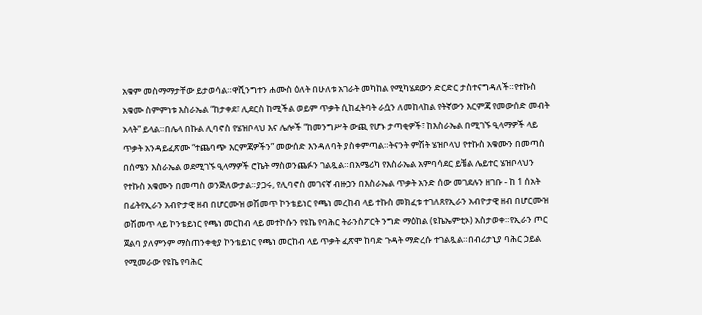አቁም መስማማታቸው ይታወሳል።ዋሺንግተን ሐሙስ ዕለት በሁለቱ አገራት መካከል የሚካሄደውን ድርድር ታስተናግዳለች።የተኩስ አቁሙ ስምምነቱ እስራኤል “ከታቀደ፣ ሊደርስ ከሚችል ወይም ጥቃት ሲከፈትባት ራሷን ለመከላከል የትኛውን እርምጃ የመውሰድ መብት አላት” ይላል።በሌላ በኩል ሊባኖስ የሄዝቦላህ እና ሌሎች “ከመንግሥት ውጪ የሆኑ ታጣቂዎች፣ ከእስራኤል በሚገኙ ዒላማዎች ላይ ጥቃት አንዳይፈጽሙ “ተጨባጭ እርምጃዎችን” መውሰድ እንዳለባት ያስቀምጣል።ትናንት ምሽት ሄዝቦላህ የተኩስ አቁሙን በመጣስ በሰሜን እስራኤል ወደሚገኙ ዒላማዎች ሮኬት ማስወንጨፉን ገልጿል።በአሜሪካ የእስራኤል አምባሳደር ይቼል ሌይተር ሄዝቦላህን የተኩስ አቁሙን በመጣስ ወንጅለውታል።ያጋሩ, የሊባኖስ መገናኛ ብዙኃን በእስራኤል ጥቃት አንድ ሰው መገደሉን ዘገቡ - ከ 1 ሰአት በፊትየኢራን አብዮታዊ ዘብ በሆርሙዝ ወሽመጥ ኮንቴይነር የጫነ መረከብ ላይ ተኩስ መክፈቱ ተገለጸየኢራን አብዮታዊ ዘብ በሆርሙዝ ወሽመጥ ላይ ኮንቴይነር የጫነ መርከብ ላይ መተኮሱን የዩኬ የባሕር ትራንስፖርት ንግድ ማዕከል (ዩኬኤምቲኦ) አስታወቀ።የኢራን ጦር ጀልባ ያለምንም ማስጠንቀቂያ ኮንቴይነር የጫነ መርከብ ላይ ጥቃት ፈጽሞ ከባድ ጉዳት ማድረሱ ተገልጿል።በብሪታኒያ ባሕር ኃይል የሚመራው የዩኬ የባሕር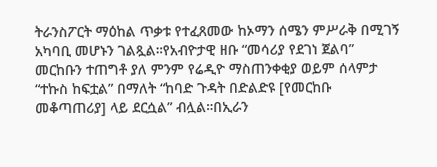ትራንስፖርት ማዕከል ጥቃቱ የተፈጸመው ከኦማን ሰሜን ምሥራቅ በሚገኝ አካባቢ መሆኑን ገልጿል።የአብዮታዊ ዘቡ “መሳሪያ የደገነ ጀልባ” መርከቡን ተጠግቶ ያለ ምንም የሬዲዮ ማስጠንቀቂያ ወይም ሰላምታ “ተኩስ ከፍቷል” በማለት “ከባድ ጉዳት በድልድዩ [የመርከቡ መቆጣጠሪያ] ላይ ደርሷል” ብሏል።በኢራን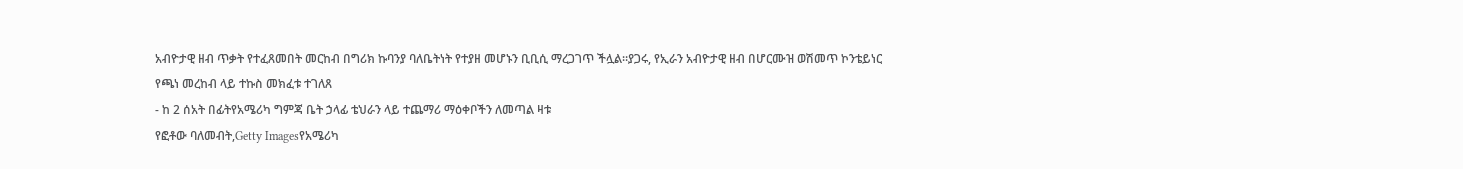አብዮታዊ ዘብ ጥቃት የተፈጸመበት መርከብ በግሪክ ኩባንያ ባለቤትነት የተያዘ መሆኑን ቢቢሲ ማረጋገጥ ችሏል።ያጋሩ, የኢራን አብዮታዊ ዘብ በሆርሙዝ ወሽመጥ ኮንቴይነር የጫነ መረከብ ላይ ተኩስ መክፈቱ ተገለጸ
- ከ 2 ሰአት በፊትየአሜሪካ ግምጃ ቤት ኃላፊ ቴህራን ላይ ተጨማሪ ማዕቀቦችን ለመጣል ዛቱ
የፎቶው ባለመብት,Getty Imagesየአሜሪካ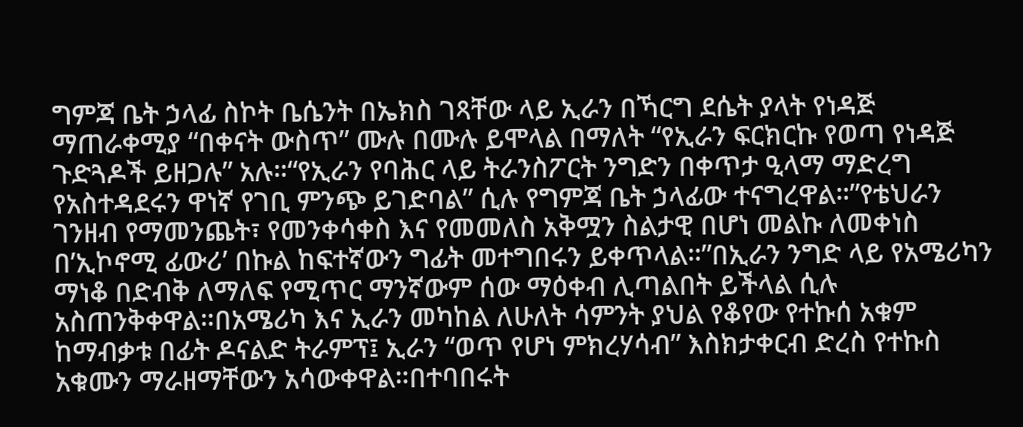ግምጃ ቤት ኃላፊ ስኮት ቤሴንት በኤክስ ገጻቸው ላይ ኢራን በኻርግ ደሴት ያላት የነዳጅ ማጠራቀሚያ “በቀናት ውስጥ” ሙሉ በሙሉ ይሞላል በማለት “የኢራን ፍርክርኩ የወጣ የነዳጅ ጉድጓዶች ይዘጋሉ” አሉ።“የኢራን የባሕር ላይ ትራንስፖርት ንግድን በቀጥታ ዒላማ ማድረግ የአስተዳደሩን ዋነኛ የገቢ ምንጭ ይገድባል” ሲሉ የግምጃ ቤት ኃላፊው ተናግረዋል።”የቴህራን ገንዘብ የማመንጨት፣ የመንቀሳቀስ እና የመመለስ አቅሟን ስልታዊ በሆነ መልኩ ለመቀነስ በ’ኢኮኖሚ ፊውሪ’ በኩል ከፍተኛውን ግፊት መተግበሩን ይቀጥላል።”በኢራን ንግድ ላይ የአሜሪካን ማነቆ በድብቅ ለማለፍ የሚጥር ማንኛውም ሰው ማዕቀብ ሊጣልበት ይችላል ሲሉ አስጠንቅቀዋል።በአሜሪካ እና ኢራን መካከል ለሁለት ሳምንት ያህል የቆየው የተኩሰ አቁም ከማብቃቱ በፊት ዶናልድ ትራምፕ፤ ኢራን “ወጥ የሆነ ምክረሃሳብ” እስክታቀርብ ድረስ የተኩስ አቁሙን ማራዘማቸውን አሳውቀዋል።በተባበሩት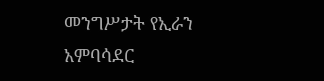መንግሥታት የኢራን አምባሳደር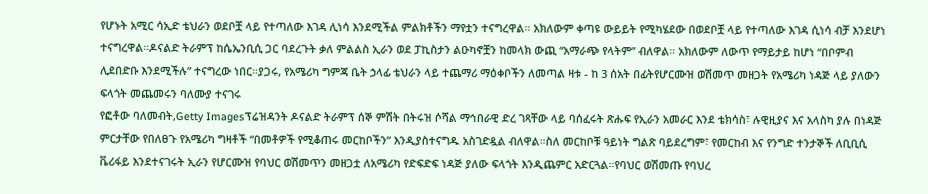የሆኑት አሚር ሳኢድ ቴህራን ወደቦቿ ላይ የተጣለው እገዳ ሊነሳ እንደሚችል ምልክቶችን ማየቷን ተናግረዋል። አክለውም ቀጣዩ ውይይት የሚካሄደው በወደቦቿ ላይ የተጣለው እገዳ ሲነሳ ብቻ እንደሆነ ተናግረዋል።ዶናልድ ትራምፕ ከሴኤንቢሲ ጋር ባደረጉት ቃለ ምልልስ ኢራን ወደ ፓኪስታን ልዑካኖቿን ከመላክ ውጪ “አማራጭ የላትም” ብለዋል። አክለውም ለውጥ የማይታይ ከሆነ “በቦምብ ሊደበድቡ እንደሚችሉ” ተናግረው ነበር።ያጋሩ, የአሜሪካ ግምጃ ቤት ኃላፊ ቴህራን ላይ ተጨማሪ ማዕቀቦችን ለመጣል ዛቱ - ከ 3 ሰአት በፊትየሆርሙዝ ወሽመጥ መዘጋት የአሜሪካ ነዳጅ ላይ ያለውን ፍላጎት መጨመሩን ባለሙያ ተናገሩ
የፎቶው ባለመብት,Getty Imagesፕሬዝዳንት ዶናልድ ትራምፕ ሰኞ ምሽት በትሩዝ ሶሻል ማኅበራዊ ድረ ገጻቸው ላይ ባሰፈሩት ጽሑፍ የኢራን አመራር እንደ ቴክሳስ፣ ሉዊዚያና እና አላስካ ያሉ በነዳጅ ምርታቸው የበለፀጉ የአሜሪካ ግዛቶች “በመቶዎች የሚቆጠሩ መርከቦችን” እንዲያስተናግዱ አስገድዷል ብለዋል።ስለ መርከቦቹ ዓይነት ግልጽ ባይደረግም፣ የመርከብ እና የንግድ ተንታኞች ለቢቢሲ ቬሪፋይ እንደተናገሩት ኢራን የሆርሙዝ የባህር ወሽመጥን መዘጋቷ ለአሜሪካ የድፍድፍ ነዳጅ ያለው ፍላጎት እንዲጨምር አድርጓል።የባህር ወሽመጡ የባህረ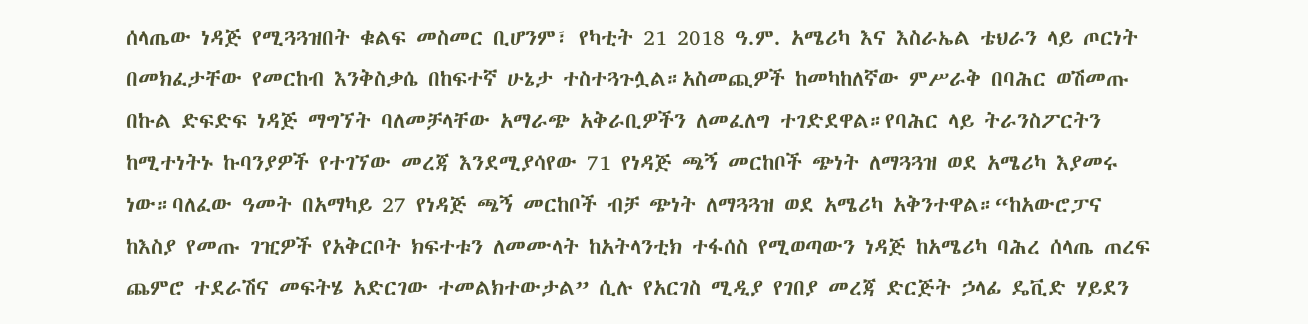ሰላጤው ነዳጅ የሚጓጓዝበት ቁልፍ መስመር ቢሆንም፣ የካቲት 21 2018 ዓ.ም. አሜሪካ እና እስራኤል ቴህራን ላይ ጦርነት በመክፈታቸው የመርከብ እንቅስቃሴ በከፍተኛ ሁኔታ ተስተጓጉሏል።አስመጪዎች ከመካከለኛው ምሥራቅ በባሕር ወሽመጡ በኩል ድፍድፍ ነዳጅ ማግኘት ባለመቻላቸው አማራጭ አቅራቢዎችን ለመፈለግ ተገድደዋል።የባሕር ላይ ትራንስፖርትን ከሚተነትኑ ኩባንያዎች የተገኘው መረጃ እንደሚያሳየው 71 የነዳጅ ጫኝ መርከቦች ጭነት ለማጓጓዝ ወደ አሜሪካ እያመሩ ነው።ባለፈው ዓመት በአማካይ 27 የነዳጅ ጫኝ መርከቦች ብቻ ጭነት ለማጓጓዝ ወደ አሜሪካ አቅንተዋል።“ከአውሮፓና ከእስያ የመጡ ገዢዎች የአቅርቦት ክፍተቱን ለመሙላት ከአትላንቲክ ተፋሰስ የሚወጣውን ነዳጅ ከአሜሪካ ባሕረ ሰላጤ ጠረፍ ጨምሮ ተደራሽና መፍትሄ አድርገው ተመልክተውታል” ሲሉ የአርገስ ሚዲያ የገበያ መረጃ ድርጅት ኃላፊ ዴቪድ ሃይደን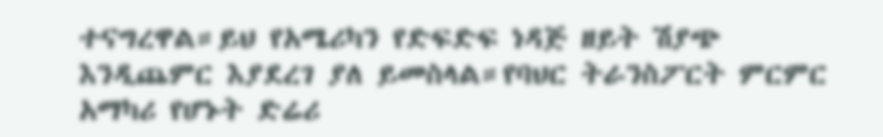ተናግረዋል።ይህ የአሜሪካን የድፍድፍ ነዳጅ ዘይት ሽያጭ እንዲጨምር እያደረገ ያለ ይመስላል።የባህር ትራንስፖርት ምርምር አማካሪ የሆኑት ድሬሪ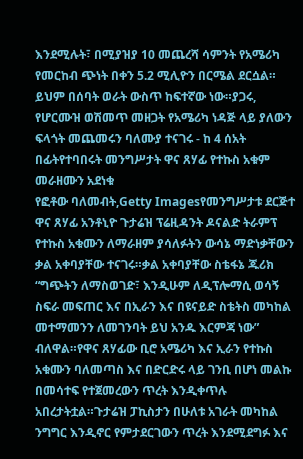እንደሚሉት፣ በሚያዝያ 10 መጨረሻ ሳምንት የአሜሪካ የመርከብ ጭነት በቀን 5.2 ሚሊዮን በርሜል ደርሷል። ይህም በሰባት ወራት ውስጥ ከፍተኛው ነው።ያጋሩ, የሆርሙዝ ወሽመጥ መዘጋት የአሜሪካ ነዳጅ ላይ ያለውን ፍላጎት መጨመሩን ባለሙያ ተናገሩ - ከ 4 ሰአት በፊትየተባበሩት መንግሥታት ዋና ጸሃፊ የተኩስ አቁም መራዘሙን አደነቁ
የፎቶው ባለመብት,Getty Imagesየመንግሥታቱ ደርጅተ ዋና ጸሃፊ አንቶኒዮ ጉታሬዝ ፕሬዚዳንት ዶናልድ ትራምፕ የተኩስ አቁሙን ለማራዘም ያሳለፉትን ውሳኔ ማድነቃቸውን ቃል አቀባያቸው ተናገሩ።ቃል አቀባያቸው ስቴፋኔ ጁሪክ “ግጭትን ለማስወገድ፣ እንዲሁም ለዲፕሎማሲ ወሳኝ ስፍራ መፍጠር እና በኢራን እና በዩናይድ ስቴትስ መካከል መተማመንን ለመገንባት ይህ አንዱ እርምጃ ነው” ብለዋል።የዋና ጸሃፊው ቢሮ አሜሪካ እና ኢራን የተኩስ አቁሙን ባለመጣስ እና በድርድሩ ላይ ገንቢ በሆነ መልኩ በመሳተፍ የተጀመረውን ጥረት እንዲቀጥሉ አበረታትቷል።ጉታሬዝ ፓኪስታን በሁለቱ አገራት መካከል ንግግር እንዲኖር የምታደርገውን ጥረት እንደሚደግፉ እና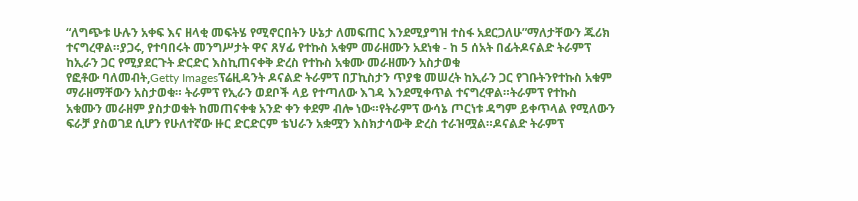“ለግጭቱ ሁሉን አቀፍ እና ዘላቂ መፍትሄ የሚኖርበትን ሁኔታ ለመፍጠር እንደሚያግዝ ተስፋ አደርጋለሁ”ማለታቸውን ጁሪክ ተናግረዋል።ያጋሩ, የተባበሩት መንግሥታት ዋና ጸሃፊ የተኩስ አቁም መራዘሙን አደነቁ - ከ 5 ሰአት በፊትዶናልድ ትራምፕ ከኢራን ጋር የሚያደርጉት ድርድር እስኪጠናቀቅ ድረስ የተኩስ አቁሙ መራዘሙን አስታወቁ
የፎቶው ባለመብት,Getty Imagesፕሬዚዳንት ዶናልድ ትራምፕ በፓኪስታን ጥያቄ መሠረት ከኢራን ጋር የገቡትንየተኩስ አቁም ማራዘማቸውን አስታወቁ። ትራምፕ የኢራን ወደቦች ላይ የተጣለው እገዳ እንደሚቀጥል ተናግረዋል።ትራምፕ የተኩስ አቁሙን መራዘም ያስታወቁት ከመጠናቀቁ አንድ ቀን ቀደም ብሎ ነው።የትራምፕ ውሳኔ ጦርነቱ ዳግም ይቀጥላል የሚለውን ፍራቻ ያስወገደ ሲሆን የሁለተኛው ዙር ድርድርም ቴህራን አቋሟን እስክታሳውቅ ድረስ ተራዝሟል።ዶናልድ ትራምፕ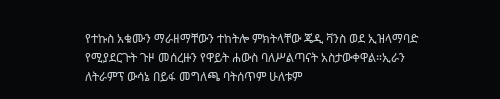የተኩስ አቁሙን ማራዘማቸውን ተከትሎ ምክትላቸው ጄዲ ቫንስ ወደ ኢዝላማባድ የሚያደርጉት ጉዞ መሰረዙን የዋይት ሐውስ ባለሥልጣናት አስታውቀዋል።ኢራን ለትራምፕ ውሳኔ በይፋ መግለጫ ባትሰጥም ሁለቱም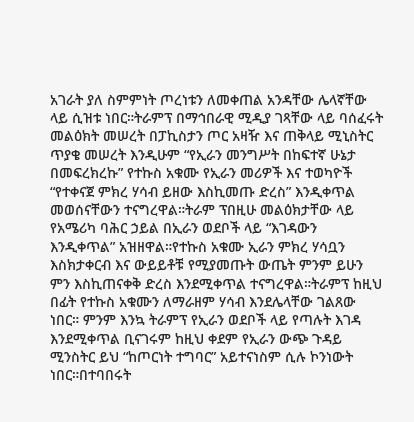አገራት ያለ ስምምነት ጦረነቱን ለመቀጠል አንዳቸው ሌላኛቸው ላይ ሲዝቱ ነበር።ትራምፕ በማኅበራዊ ሚዲያ ገጻቸው ላይ ባሰፈሩት መልዕክት መሠረት በፓኪስታን ጦር አዛዥ እና ጠቅላይ ሚኒስትር ጥያቄ መሠረት እንዲሁም “የኢራን መንግሥት በከፍተኛ ሁኔታ በመፍረክረኩ” የተኩስ አቁሙ የኢራን መሪዎች እና ተወካዮች “የተቀናጀ ምክረ ሃሳብ ይዘው እስኪመጡ ድረስ” እንዲቀጥል መወሰናቸውን ተናግረዋል።ትራም ፕበዚሁ መልዕክታቸው ላይ የአሜሪካ ባሕር ኃይል በኢራን ወደቦች ላይ “እገዳውን እንዲቀጥል” አዝዘዋል።የተኩስ አቁሙ ኢራን ምክረ ሃሳቧን እስክታቀርብ እና ውይይቶቹ የሚያመጡት ውጤት ምንም ይሁን ምን እስኪጠናቀቅ ድረስ እንደሚቀጥል ተናግረዋል።ትራምፕ ከዚህ በፊት የተኩስ አቁሙን ለማራዘም ሃሳብ እንደሌላቸው ገልጸው ነበር። ምንም እንኳ ትራምፕ የኢራን ወደቦች ላይ የጣሉት እገዳ እንደሚቀጥል ቢናገሩም ከዚህ ቀደም የኢራን ውጭ ጉዳይ ሚንስትር ይህ “ከጦርነት ተግባር” አይተናነስም ሲሉ ኮንነውት ነበር።በተባበሩት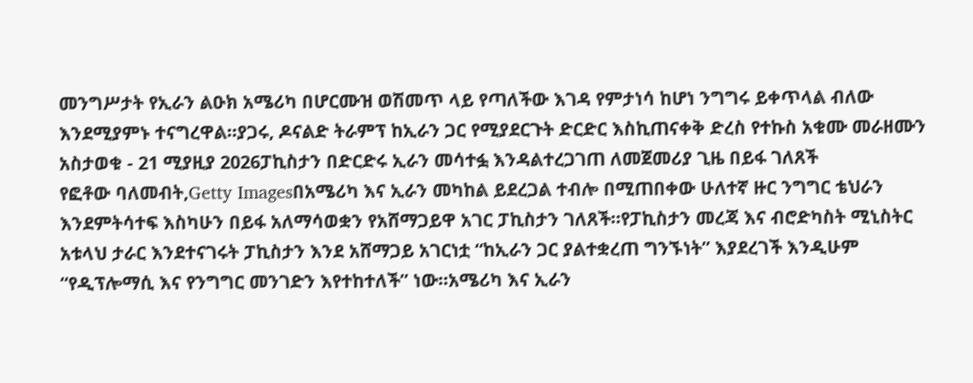መንግሥታት የኢራን ልዑክ አሜሪካ በሆርሙዝ ወሽመጥ ላይ የጣለችው እገዳ የምታነሳ ከሆነ ንግግሩ ይቀጥላል ብለው እንደሚያምኑ ተናግረዋል።ያጋሩ, ዶናልድ ትራምፕ ከኢራን ጋር የሚያደርጉት ድርድር እስኪጠናቀቅ ድረስ የተኩስ አቁሙ መራዘሙን አስታወቁ - 21 ሚያዚያ 2026ፓኪስታን በድርድሩ ኢራን መሳተፏ እንዳልተረጋገጠ ለመጀመሪያ ጊዜ በይፋ ገለጸች
የፎቶው ባለመብት,Getty Imagesበአሜሪካ እና ኢራን መካከል ይደረጋል ተብሎ በሚጠበቀው ሁለተኛ ዙር ንግግር ቴህራን እንደምትሳተፍ እስካሁን በይፋ አለማሳወቋን የአሸማጋይዋ አገር ፓኪስታን ገለጸች።የፓኪስታን መረጃ እና ብሮድካስት ሚኒስትር አቱላህ ታራር እንደተናገሩት ፓኪስታን እንደ አሸማጋይ አገርነቷ “ከኢራን ጋር ያልተቋረጠ ግንኙነት” እያደረገች እንዲሁም “የዲፕሎማሲ እና የንግግር መንገድን እየተከተለች” ነው።አሜሪካ እና ኢራን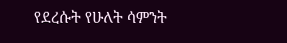የደረሱት የሁለት ሳምንት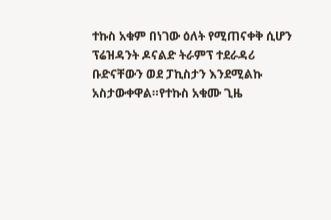ተኩስ አቁም በነገው ዕለት የሚጠናቀቅ ሲሆን ፕሬዝዳንት ዶናልድ ትራምፕ ተደራዳሪ ቡድናቸውን ወደ ፓኪስታን እንደሚልኩ አስታውቀዋል።የተኩስ አቁሙ ጊዜ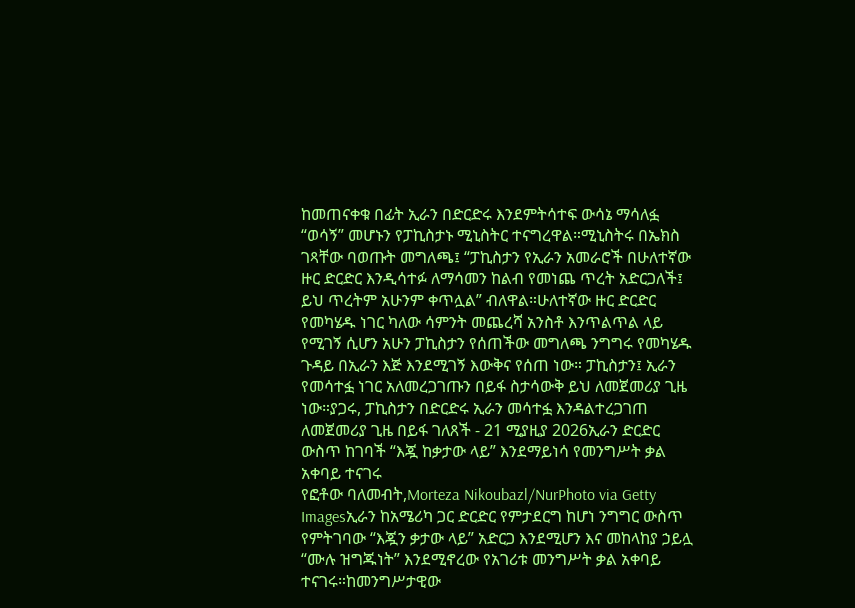ከመጠናቀቁ በፊት ኢራን በድርድሩ እንደምትሳተፍ ውሳኔ ማሳለፏ “ወሳኝ” መሆኑን የፓኪስታኑ ሚኒስትር ተናግረዋል።ሚኒስትሩ በኤክስ ገጻቸው ባወጡት መግለጫ፤ “ፓኪስታን የኢራን አመራሮች በሁለተኛው ዙር ድርድር እንዲሳተፉ ለማሳመን ከልብ የመነጨ ጥረት አድርጋለች፤ ይህ ጥረትም አሁንም ቀጥሏል” ብለዋል።ሁለተኛው ዙር ድርድር የመካሄዱ ነገር ካለው ሳምንት መጨረሻ አንስቶ እንጥልጥል ላይ የሚገኝ ሲሆን አሁን ፓኪስታን የሰጠችው መግለጫ ንግግሩ የመካሄዱ ጉዳይ በኢራን እጅ እንደሚገኝ እውቅና የሰጠ ነው። ፓኪስታን፤ ኢራን የመሳተፏ ነገር አለመረጋገጡን በይፋ ስታሳውቅ ይህ ለመጀመሪያ ጊዜ ነው።ያጋሩ, ፓኪስታን በድርድሩ ኢራን መሳተፏ እንዳልተረጋገጠ ለመጀመሪያ ጊዜ በይፋ ገለጸች - 21 ሚያዚያ 2026ኢራን ድርድር ውስጥ ከገባች “እጇ ከቃታው ላይ” እንደማይነሳ የመንግሥት ቃል አቀባይ ተናገሩ
የፎቶው ባለመብት,Morteza Nikoubazl/NurPhoto via Getty Imagesኢራን ከአሜሪካ ጋር ድርድር የምታደርግ ከሆነ ንግግር ውስጥ የምትገባው “እጇን ቃታው ላይ” አድርጋ እንደሚሆን እና መከላከያ ኃይሏ “ሙሉ ዝግጁነት” እንደሚኖረው የአገሪቱ መንግሥት ቃል አቀባይ ተናገሩ።ከመንግሥታዊው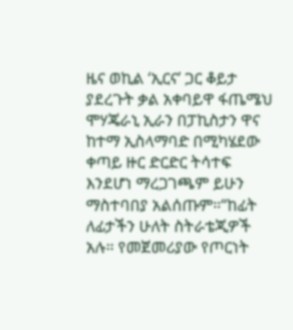ዜና ወኪል ‘ኢርና’ ጋር ቆይታ ያደረጉት ቃል አቀባይዋ ፋጤሜህ ሞሃጄራኒ ኢራን በፓኪስታን ዋና ከተማ ኢስላማባድ በሚካሄደው ቀጣይ ዙር ድርድር ትሳተፍ እንደሆነ ማረጋገጫም ይሁን ማስተባበያ አልሰጡም።“ከፊት ለፊታችን ሁለት ስትራቴጂዎች አሉ። የመጀመሪያው የጦርነት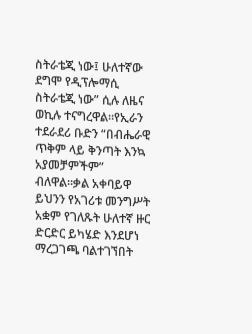ስትራቴጂ ነው፤ ሁለተኛው ደግሞ የዲፕሎማሲ ስትራቴጂ ነው” ሲሉ ለዜና ወኪሉ ተናግረዋል።የኢራን ተደራደሪ ቡድን “በብሔራዊ ጥቅም ላይ ቅንጣት እንኳ አያመቻምችም” ብለዋል።ቃል አቀባይዋ ይህንን የአገሪቱ መንግሥት አቋም የገለጹት ሁለተኛ ዙር ድርድር ይካሄድ እንደሆነ ማረጋገጫ ባልተገኘበት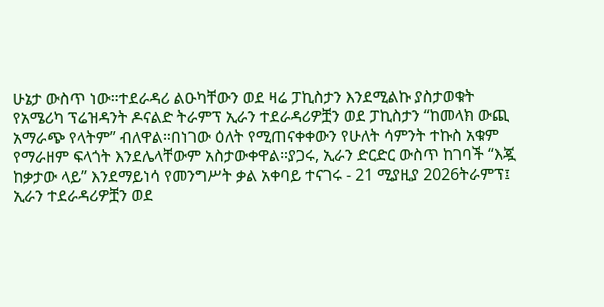ሁኔታ ውስጥ ነው።ተደራዳሪ ልዑካቸውን ወደ ዛሬ ፓኪስታን እንደሚልኩ ያስታወቁት የአሜሪካ ፕሬዝዳንት ዶናልድ ትራምፕ ኢራን ተደራዳሪዎቿን ወደ ፓኪስታን “ከመላክ ውጪ አማራጭ የላትም” ብለዋል።በነገው ዕለት የሚጠናቀቀውን የሁለት ሳምንት ተኩስ አቁም የማራዘም ፍላጎት እንደሌላቸውም አስታውቀዋል።ያጋሩ, ኢራን ድርድር ውስጥ ከገባች “እጇ ከቃታው ላይ” እንደማይነሳ የመንግሥት ቃል አቀባይ ተናገሩ - 21 ሚያዚያ 2026ትራምፕ፤ ኢራን ተደራዳሪዎቿን ወደ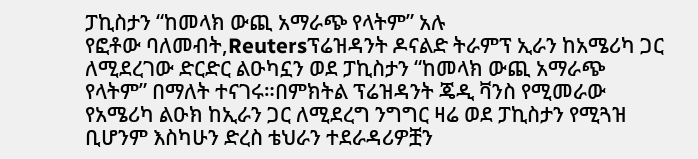ፓኪስታን “ከመላክ ውጪ አማራጭ የላትም” አሉ
የፎቶው ባለመብት,Reutersፕሬዝዳንት ዶናልድ ትራምፕ ኢራን ከአሜሪካ ጋር ለሚደረገው ድርድር ልዑካኗን ወደ ፓኪስታን “ከመላክ ውጪ አማራጭ የላትም” በማለት ተናገሩ።በምክትል ፕሬዝዳንት ጄዲ ቫንስ የሚመራው የአሜሪካ ልዑክ ከኢራን ጋር ለሚደረግ ንግግር ዛሬ ወደ ፓኪስታን የሚጓዝ ቢሆንም እስካሁን ድረስ ቴህራን ተደራዳሪዎቿን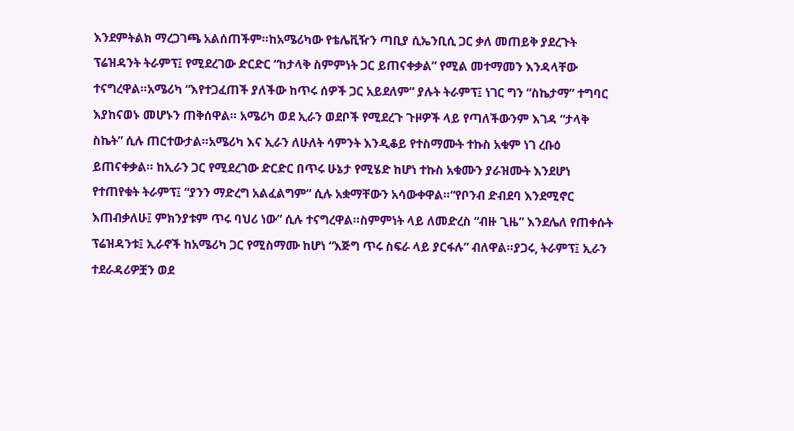እንደምትልክ ማረጋገጫ አልሰጠችም።ከአሜሪካው የቴሌቪዥን ጣቢያ ሲኤንቢሲ ጋር ቃለ መጠይቅ ያደረጉት ፕሬዝዳንት ትራምፕ፤ የሚደረገው ድርድር “ከታላቅ ስምምነት ጋር ይጠናቀቃል” የሚል መተማመን እንዳላቸው ተናግረዋል።አሜሪካ “እየተጋፈጠች ያለችው ከጥሩ ሰዎች ጋር አይደለም” ያሉት ትራምፕ፤ ነገር ግን “ስኬታማ” ተግባር እያከናወኑ መሆኑን ጠቅሰዋል። አሜሪካ ወደ ኢራን ወደቦች የሚደረጉ ጉዞዎች ላይ የጣለችውንም እገዳ “ታላቅ ስኬት” ሲሉ ጠርተውታል።አሜሪካ እና ኢራን ለሁለት ሳምንት እንዲቆይ የተስማሙት ተኩስ አቁም ነገ ረቡዕ ይጠናቀቃል። ከኢራን ጋር የሚደረገው ድርድር በጥሩ ሁኔታ የሚሄድ ከሆነ ተኩስ አቁሙን ያራዝሙት እንደሆነ የተጠየቁት ትራምፕ፤ “ያንን ማድረግ አልፈልግም” ሲሉ አቋማቸውን አሳውቀዋል።“የቦንብ ድብደባ እንደሚኖር እጠብቃለሁ፤ ምክንያቱም ጥሩ ባህሪ ነው” ሲሉ ተናግረዋል።ስምምነት ላይ ለመድረስ “ብዙ ጊዜ” እንደሌለ የጠቀሱት ፕሬዝዳንቱ፤ ኢራኖች ከአሜሪካ ጋር የሚስማሙ ከሆነ “እጅግ ጥሩ ስፍራ ላይ ያርፋሉ” ብለዋል።ያጋሩ, ትራምፕ፤ ኢራን ተደራዳሪዎቿን ወደ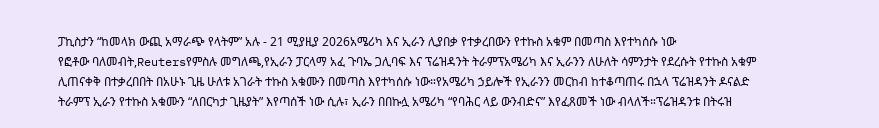ፓኪስታን “ከመላክ ውጪ አማራጭ የላትም” አሉ - 21 ሚያዚያ 2026አሜሪካ እና ኢራን ሊያበቃ የተቃረበውን የተኩስ አቁም በመጣስ እየተካሰሱ ነው
የፎቶው ባለመብት,Reutersየምስሉ መግለጫ,የኢራን ፓርላማ አፈ ጉባኤ ጋሊባፍ እና ፕሬዝዳንት ትራምፕአሜሪካ እና ኢራንን ለሁለት ሳምንታት የደረሱት የተኩስ አቁም ሊጠናቀቅ በተቃረበበት በአሁኑ ጊዜ ሁለቱ አገራት ተኩስ አቁሙን በመጣስ እየተካሰሱ ነው።የአሜሪካ ኃይሎች የኢራንን መርከብ ከተቆጣጠሩ በኋላ ፕሬዝዳንት ዶናልድ ትራምፕ ኢራን የተኩስ አቁሙን “ለበርካታ ጊዜያት” እየጣሰች ነው ሲሉ፣ ኢራን በበኩሏ አሜሪካ “የባሕር ላይ ውንብድና” እየፈጸመች ነው ብላለች።ፕሬዝዳንቱ በትሩዝ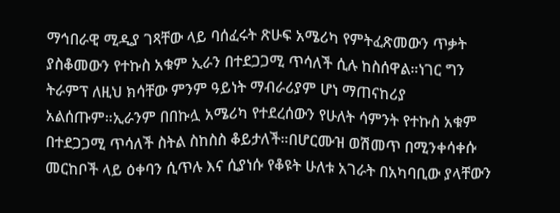ማኅበራዊ ሚዲያ ገጻቸው ላይ ባሰፈሩት ጽሁፍ አሜሪካ የምትፈጽመውን ጥቃት ያስቆመውን የተኩስ አቁም ኢራን በተደጋጋሚ ጥሳለች ሲሉ ከስሰዋል።ነገር ግን ትራምፕ ለዚህ ክሳቸው ምንም ዓይነት ማብራሪያም ሆነ ማጠናከሪያ አልሰጡም።ኢራንም በበኩሏ አሜሪካ የተደረሰውን የሁለት ሳምንት የተኩስ አቁም በተደጋጋሚ ጥሳለች ስትል ስከስስ ቆይታለች።በሆርሙዝ ወሽመጥ በሚንቀሳቀሱ መርከቦች ላይ ዕቀባን ሲጥሉ እና ሲያነሱ የቆዩት ሁለቱ አገራት በአካባቢው ያላቸውን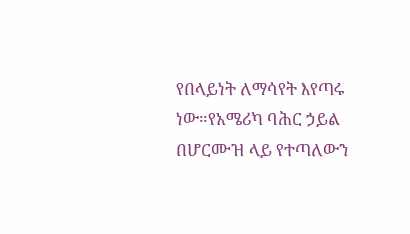የበላይነት ለማሳየት እየጣሩ ነው።የአሜሪካ ባሕር ኃይል በሆርሙዝ ላይ የተጣለውን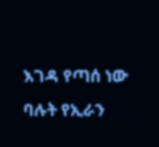እገዳ የጣሰ ነው ባሉት የኢራን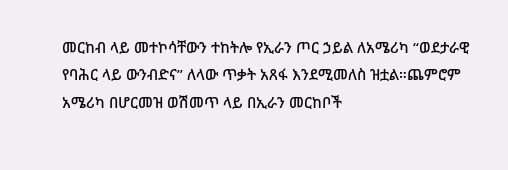መርከብ ላይ መተኮሳቸውን ተከትሎ የኢራን ጦር ኃይል ለአሜሪካ “ወደታራዊ የባሕር ላይ ውንብድና” ለላው ጥቃት አጸፋ እንደሚመለስ ዝቷል።ጨምሮም አሜሪካ በሆርመዝ ወሽመጥ ላይ በኢራን መርከቦች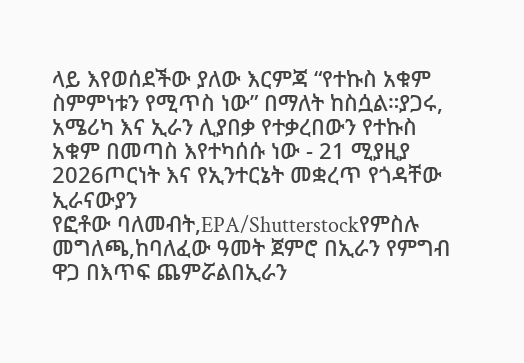ላይ እየወሰደችው ያለው እርምጃ “የተኩስ አቁም ስምምነቱን የሚጥስ ነው” በማለት ከስሷል።ያጋሩ, አሜሪካ እና ኢራን ሊያበቃ የተቃረበውን የተኩስ አቁም በመጣስ እየተካሰሱ ነው - 21 ሚያዚያ 2026ጦርነት እና የኢንተርኔት መቋረጥ የጎዳቸው ኢራናውያን
የፎቶው ባለመብት,EPA/Shutterstockየምስሉ መግለጫ,ከባለፈው ዓመት ጀምሮ በኢራን የምግብ ዋጋ በእጥፍ ጨምሯልበኢራን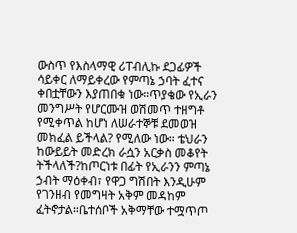ውስጥ የእስላማዊ ሪፐብሊኩ ደጋፊዎች ሳይቀር ለማይቀረው የምጣኔ ኃባት ፈተና ቀበቷቸውን እያጠበቁ ነው።ጥያቄው የኢራን መንግሥት የሆርሙዝ ወሽመጥ ተዘግቶ የሚቀጥል ከሆነ ለሠራተኞቹ ደመወዝ መክፈል ይችላል? የሚለው ነው። ቴህራን ከውይይት መድረክ ራሷን አርቃስ መቆየት ትችላለች?ከጦርነቱ በፊት የኢራንን ምጣኔ ኃብት ማዕቀብ፣ የዋጋ ግሽበት እንዲሁም የገንዘብ የመግዛት አቅም መዳከም ፈትኖታል።ቤተሰቦች አቅማቸው ተሟጥጦ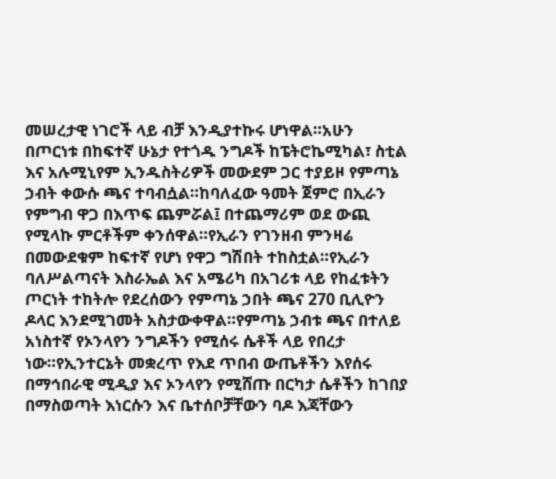መሠረታዊ ነገሮች ላይ ብቻ እንዲያተኩሩ ሆነዋል።አሁን በጦርነቱ በከፍተኛ ሁኔታ የተጎዱ ንግዶች ከፔትሮኬሚካል፣ ስቲል እና አሉሚኒየም ኢንዱስትሪዎች መውደም ጋር ተያይዞ የምጣኔ ኃብት ቀውሱ ጫና ተባብሷል።ከባለፈው ዓመት ጀምሮ በኢራን የምግብ ዋጋ በእጥፍ ጨምሯል፤ በተጨማሪም ወደ ውጪ የሚላኩ ምርቶችም ቀንሰዋል።የኢራን የገንዘብ ምንዛሬ በመውደቁም ከፍተኛ የሆነ የዋጋ ግሽበት ተከስቷል።የኢራን ባለሥልጣናት እስራኤል እና አሜሪካ በአገሪቱ ላይ የከፈቱትን ጦርነት ተከትሎ የደረሰውን የምጣኔ ኃበት ጫና 270 ቢሊዮን ዶላር እንደሚገመት አስታውቀዋል።የምጣኔ ኃብቱ ጫና በተለይ አነስተኛ የኦንላየን ንግዶችን የሚሰሩ ሴቶች ላይ የበረታ ነው።የኢንተርኔት መቋረጥ የእደ ጥበብ ውጤቶችን እየሰሩ በማኅበራዊ ሚዲያ እና ኦንላየን የሚሸጡ በርካታ ሴቶችን ከገበያ በማስወጣት እነርሱን እና ቤተሰቦቻቸውን ባዶ እጃቸውን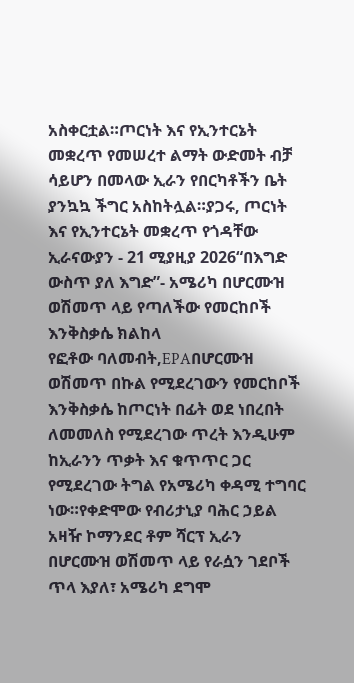አስቀርቷል።ጦርነት እና የኢንተርኔት መቋረጥ የመሠረተ ልማት ውድመት ብቻ ሳይሆን በመላው ኢራን የበርካቶችን ቤት ያንኳኳ ችግር አስከትሏል።ያጋሩ, ጦርነት እና የኢንተርኔት መቋረጥ የጎዳቸው ኢራናውያን - 21 ሚያዚያ 2026“በእግድ ውስጥ ያለ እግድ”- አሜሪካ በሆርሙዝ ወሽመጥ ላይ የጣለችው የመርከቦች እንቅስቃሴ ክልከላ
የፎቶው ባለመብት,EPAበሆርሙዝ ወሽመጥ በኩል የሚደረገውን የመርከቦች እንቅስቃሴ ከጦርነት በፊት ወደ ነበረበት ለመመለስ የሚደረገው ጥረት እንዲሁም ከኢራንን ጥቃት እና ቁጥጥር ጋር የሚደረገው ትግል የአሜሪካ ቀዳሚ ተግባር ነው።የቀድሞው የብሪታኒያ ባሕር ኃይል አዛዥ ኮማንደር ቶም ሻርፕ ኢራን በሆርሙዝ ወሽመጥ ላይ የራሷን ገደቦች ጥላ እያለ፣ አሜሪካ ደግሞ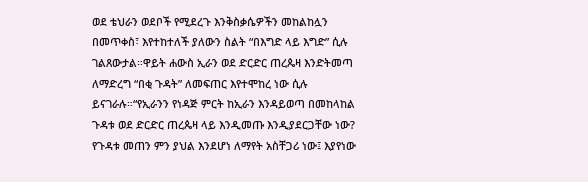ወደ ቴህራን ወደቦች የሚደረጉ እንቅስቃሴዎችን መከልከሏን በመጥቀስ፣ እየተከተለች ያለውን ስልት “በእግድ ላይ እግድ” ሲሉ ገልጸውታል።ዋይት ሐውስ ኢራን ወደ ድርድር ጠረጴዛ እንድትመጣ ለማድረግ “በቂ ጉዳት” ለመፍጠር እየተሞከረ ነው ሲሉ ይናገራሉ።“የኢራንን የነዳጅ ምርት ከኢራን እንዳይወጣ በመከላከል ጉዳቱ ወደ ድርድር ጠረጴዛ ላይ እንዲመጡ እንዲያደርጋቸው ነው? የጉዳቱ መጠን ምን ያህል እንደሆነ ለማየት አስቸጋሪ ነው፤ እያየነው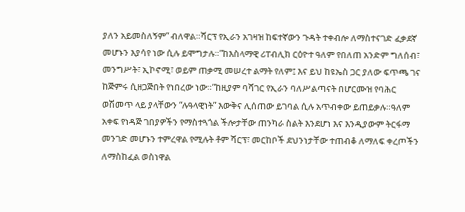ያለን አይመስለኝም” ብለዋል።ሻርፕ የኢራን አገዛዝ ከፍተኛውን ጉዳት ተቀብሎ ለማስተናገድ ፈቃደኛ መሆኑን እያሳየ ነው ሲሉ ይሞግታሉ።”ከእስላማዊ ሪፐብሊክ ርዕዮተ ዓለም የበለጠ አንድም ግለሰብ፣ መንግሥት፣ ኢኮኖሚ፣ ወይም ጠቃሚ መሠረተ ልማት የለም፤ እና ይህ ከዩኤስ ጋር ያለው ፍጥጫ ገና ከጅምሩ ሲዘጋጅበት የነበረው ነው።”ከዚያም ባሻገር የኢራን ባለሥልጣናት በሆርሙዝ የባሕር ወሽመጥ ላይ ያላቸውን “ሉዓላዊነት” እውቅና ሊሰጠው ይገባል ሲሉ አጥብቀው ይጠይቃሉ።ዓለም አቀፍ የነዳጅ ገበያዎችን የማስተጓጎል ችሎታቸው ጠንካራ ስልት እንደሆነ እና እንዲያውም ትርፋማ መንገድ መሆኑን ተምረዋል የሚሉት ቶም ሻርፕ፣ መርከቦች ደህንነታቸው ተጠብቆ ለማለፍ ቀረጦችን ለማስከፈል ወስነዋል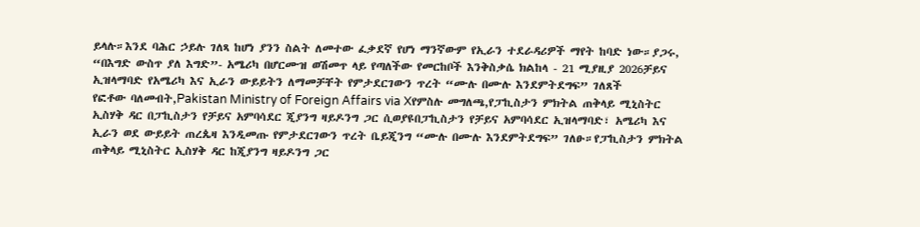ይላሉ።እንደ ባሕር ኃይሉ ገለጻ ከሆነ ያንን ስልት ለመተው ፈቃደኛ የሆነ ማንኛውም የኢራን ተደራዳሪዎች ማየት ከባድ ነው።ያጋሩ, “በእግድ ውስጥ ያለ እግድ”- አሜሪካ በሆርሙዝ ወሽመጥ ላይ የጣለችው የመርከቦች እንቅስቃሴ ክልከላ - 21 ሚያዚያ 2026ቻይና ኢዝላማባድ የአሜሪካ እና ኢራን ውይይትን ለማመቻቸት የምታደርገውን ጥረት “ሙሉ በሙሉ እንደምትደግፍ” ገለጸች
የፎቶው ባለመብት,Pakistan Ministry of Foreign Affairs via Xየምስሉ መግለጫ,የፓኪስታን ምክትል ጠቅላይ ሚኒስትር ኢስሃቅ ዳር በፓኪስታን የቻይና አምባሳደር ጂያንግ ዛይዶንግ ጋር ሲወያዩበፓኪስታን የቻይና አምባሳደር ኢዝላማባድ፣ አሜሪካ እና ኢራን ወደ ውይይት ጠረጴዛ እንዲመጡ የምታደርገውን ጥረት ቤይጂንግ “ሙሉ በሙሉ እንደምትደግፍ” ገለፁ።የፓኪስታን ምክትል ጠቅላይ ሚኒስትር ኢስሃቅ ዳር ከጂያንግ ዛይዶንግ ጋር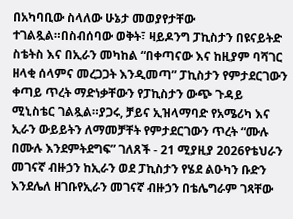በአካባቢው ስላለው ሁኔታ መወያየታቸው ተገልጿል።በስብሰባው ወቅት፣ ዛይዶንግ ፓኪስታን በዩናይትድ ስቴትስ እና በኢራን መካከል “በቀጣናው እና ከዚያም ባሻገር ዘላቂ ሰላምና መረጋጋት እንዲመጣ” ፓኪስታን የምታደርገውን ቀጣይ ጥረት ማድነቃቸውን የፓኪስታን ውጭ ጉዳይ ሚኒስቴር ገልጿል።ያጋሩ, ቻይና ኢዝላማባድ የአሜሪካ እና ኢራን ውይይትን ለማመቻቸት የምታደርገውን ጥረት “ሙሉ በሙሉ እንደምትደግፍ” ገለጸች - 21 ሚያዚያ 2026የቴህራን መገናኛ ብዙኃን ከኢራን ወደ ፓኪስታን የሄደ ልዑካን ቡድን እንደሌለ ዘገቡየኢራን መገናኛ ብዙኃን በቴሌግራም ገጻቸው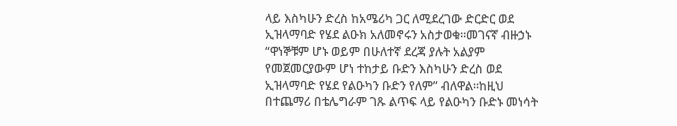ላይ እስካሁን ድረስ ከአሜሪካ ጋር ለሚደረገው ድርድር ወደ ኢዝላማባድ የሄደ ልዑክ አለመኖሩን አስታወቁ።መገናኛ ብዙኃኑ “ዋነኞቹም ሆኑ ወይም በሁለተኛ ደረጃ ያሉት አልያም የመጀመርያውም ሆነ ተከታይ ቡድን እስካሁን ድረስ ወደ ኢዝላማባድ የሄደ የልዑካን ቡድን የለም” ብለዋል።ከዚህ በተጨማሪ በቴሌግራም ገጹ ልጥፍ ላይ የልዑካን ቡድኑ መነሳት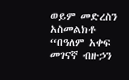ወይም መድረስን አስመልክቶ “በዓለም አቀፍ መገናኛ ብዙኃን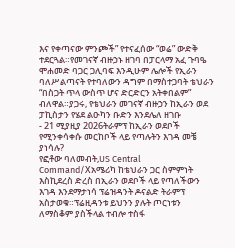እና የቀጣናው ምንጮች” የተናፈሰው “ወሬ” ውድቅ ተደርጓል።የመገናኛ ብዙኃኑ ዘገባ በፓርላማ አፈ ጉባዔ ሞሐመድ ባጋር ጋሊባፍ እንዲሁም ሌሎች የኢራን ባለሥልጣናት የተባለውን ዳግም በማስተጋባት ቴህራን “በስጋት ጥላ ውስጥ ሆና ድርድርን አትቀበልም” ብለዋል።ያጋሩ, የቴህራን መገናኛ ብዙኃን ከኢራን ወደ ፓኪስታን የሄደ ልዑካን ቡድን እንደሌለ ዘገቡ
- 21 ሚያዚያ 2026ትራምፕ ከኢራን ወደቦች የሚንቀሳቀሱ መርከቦች ላይ የጣሉትን እገዳ መቼ ያነሳሉ?
የፎቶው ባለመብት,US Central Command/Xአሜሪካ ከቴህራን ጋር ስምምነት እስኪደረስ ድረስ በኢራን ወደቦች ላይ የጣለችውን እገዳ እንደማታነሳ ፕሬዝዳንት ዶናልድ ትራምፕ አስታወቁ።ፕሬዚዳንቱ ይህንን ያሉት ጦርነቱን ለማስቆም ያስችላል ተብሎ ተስፋ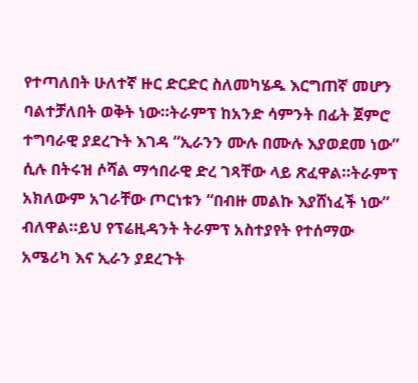የተጣለበት ሁለተኛ ዙር ድርድር ስለመካሄዱ እርግጠኛ መሆን ባልተቻለበት ወቅት ነው።ትራምፕ ከአንድ ሳምንት በፊት ጀምሮ ተግባራዊ ያደረጉት እገዳ “ኢራንን ሙሉ በሙሉ እያወደመ ነው” ሲሉ በትሩዝ ሶሻል ማኅበራዊ ድረ ገጻቸው ላይ ጽፈዋል።ትራምፕ አክለውም አገራቸው ጦርነቱን “በብዙ መልኩ እያሸነፈች ነው” ብለዋል።ይህ የፕሬዚዳንት ትራምፕ አስተያየት የተሰማው አሜሪካ እና ኢራን ያደረጉት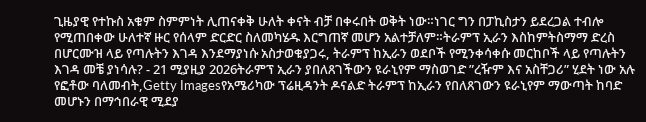ጊዜያዊ የተኩስ አቁም ስምምነት ሊጠናቀቅ ሁለት ቀናት ብቻ በቀሩበት ወቅት ነው።ነገር ግን በፓኪስታን ይደረጋል ተብሎ የሚጠበቀው ሁለተኛ ዙር የሰላም ድርድር ስለመካሄዱ እርግጠኛ መሆን አልተቻለም።ትራምፕ ኢራን እስከምትስማማ ድረስ በሆርሙዝ ላይ የጣሉትን እገዳ እንደማያነሱ አስታወቁያጋሩ, ትራምፕ ከኢራን ወደቦች የሚንቀሳቀሱ መርከቦች ላይ የጣሉትን እገዳ መቼ ያነሳሉ? - 21 ሚያዚያ 2026ትራምፕ ኢራን ያበለጸገችውን ዩራኒየም ማስወገድ ”ረዥም እና አስቸጋሪ” ሂደት ነው አሉ
የፎቶው ባለመብት,Getty Imagesየአሜሪካው ፕሬዚዳንት ዶናልድ ትራምፕ ከኢራን የበለጸገውን ዩራኒየም ማውጣት ከባድ መሆኑን በማኅበራዊ ሚደያ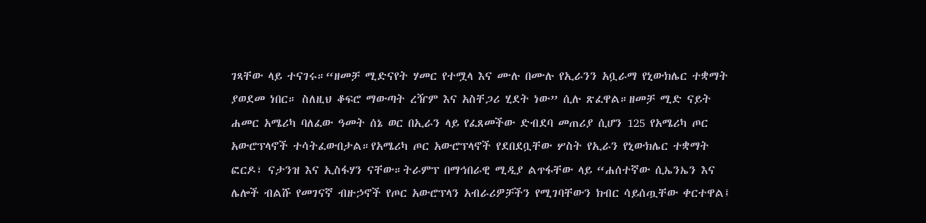ገጻቸው ላይ ተናገሩ።“ዘመቻ ሚድናየት ሃመር የተሟላ እና ሙሉ በሙሉ የኢራንን አቧራማ የኒውክሌር ተቋማት ያወደመ ነበር። ስለዚህ ቆፍሮ ማውጣት ረዥም እና አስቸጋሪ ሂደት ነው” ሲሉ ጽፈዋል።ዘመቻ ሚድ ናይት ሐመር አሜሪካ ባለፈው ዓመት ሰኔ ወር በኢራን ላይ የፈጸመችው ድብደባ መጠሪያ ሲሆን 125 የአሜሪካ ጦር አውሮፕላኖች ተሳትፈውበታል።የአሜሪካ ጦር አውሮፕላኖች የደበደቧቸው ሦስት የኢራን የኒውክሌር ተቋማት ፎርዶ፣ ናታንዝ እና ኢስፋሃን ናቸው።ትራምፕ በማኅበራዊ ሚዲያ ልጥፋቸው ላይ “ሐሰተኛው ሲኤንኤን እና ሌሎች ብልሹ የመገናኛ ብዙኃኖች የጦር አውሮፕላን አብራሪዎቻችን የሚገባቸውን ክብር ሳይሰጧቸው ቀርተዋል፤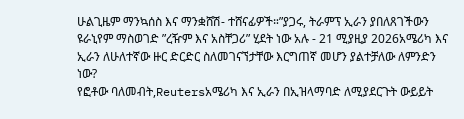ሁልጊዜም ማንኳሰስ እና ማንቋሸሽ- ተሸናፊዎች።”ያጋሩ, ትራምፕ ኢራን ያበለጸገችውን ዩራኒየም ማስወገድ ”ረዥም እና አስቸጋሪ” ሂደት ነው አሉ - 21 ሚያዚያ 2026አሜሪካ እና ኢራን ለሁለተኛው ዙር ድርድር ስለመገናኘታቸው እርግጠኛ መሆን ያልተቻለው ለምንድን ነው?
የፎቶው ባለመብት,Reutersአሜሪካ እና ኢራን በኢዝላማባድ ለሚያደርጉት ውይይት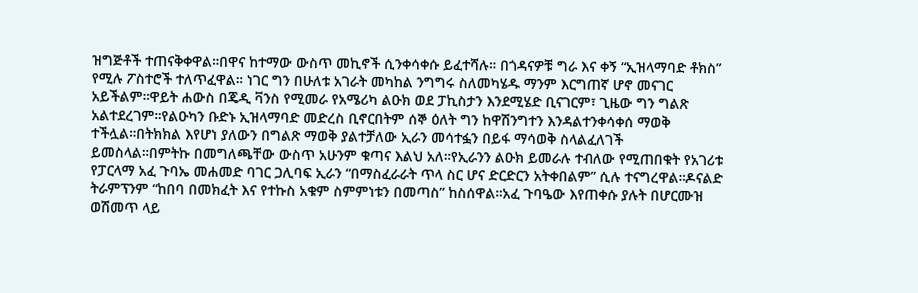ዝግጅቶች ተጠናቅቀዋል።በዋና ከተማው ውስጥ መኪኖች ሲንቀሳቀሱ ይፈተሻሉ። በጎዳናዎቹ ግራ እና ቀኝ “ኢዝላማባድ ቶክስ” የሚሉ ፖስተሮች ተለጥፈዋል። ነገር ግን በሁለቱ አገራት መካከል ንግግሩ ስለመካሄዱ ማንም እርግጠኛ ሆኖ መናገር አይችልም።ዋይት ሐውስ በጄዲ ቫንስ የሚመራ የአሜሪካ ልዑክ ወደ ፓኪስታን እንደሚሄድ ቢናገርም፣ ጊዜው ግን ግልጽ አልተደረገም።የልዑካን ቡድኑ ኢዝላማባድ መድረስ ቢኖርበትም ሰኞ ዕለት ግን ከዋሽንግተን እንዳልተንቀሳቀሰ ማወቅ ተችሏል።በትክክል እየሆነ ያለውን በግልጽ ማወቅ ያልተቻለው ኢራን መሳተፏን በይፋ ማሳወቅ ስላልፈለገች ይመስላል።በምትኩ በመግለጫቸው ውስጥ አሁንም ቁጣና እልህ አለ።የኢራንን ልዑክ ይመራሉ ተብለው የሚጠበቁት የአገሪቱ የፓርላማ አፈ ጉባኤ መሐመድ ባገር ጋሊባፍ ኢራን “በማስፈራራት ጥላ ስር ሆና ድርድርን አትቀበልም” ሲሉ ተናግረዋል።ዶናልድ ትራምፕንም “ከበባ በመክፈት እና የተኩስ አቁም ስምምነቱን በመጣስ” ከስሰዋል።አፈ ጉባዔው እየጠቀሱ ያሉት በሆርሙዝ ወሽመጥ ላይ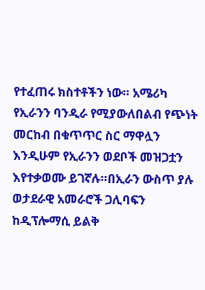የተፈጠሩ ክስተቶችን ነው። አሜሪካ የኢራንን ባንዲራ የሚያውለበልብ የጭነት መርከብ በቁጥጥር ስር ማዋሏን እንዲሁም የኢራንን ወደቦች መዝጋቷን እየተቃወሙ ይገኛሉ።በኢራን ውስጥ ያሉ ወታደራዊ አመራሮች ጋሊባፍን ከዲፕሎማሲ ይልቅ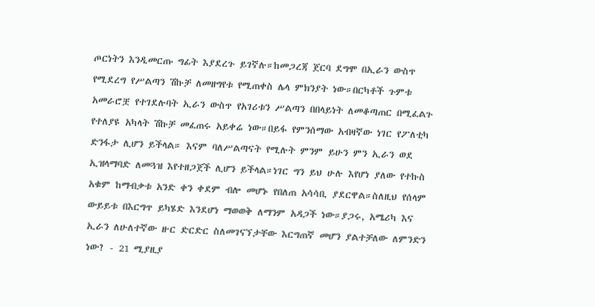ጦርነትን እንዲመርጡ ግፊት እያደረጉ ይገኛሉ።ከመጋረጃ ጀርባ ደግሞ በኢራን ውስጥ የሚደረግ የሥልጣን ሽኩቻ ለመዘግየቱ የሚጠቀስ ሌላ ምክንያት ነው።በርካቶች ጉምቱ አመራሮቿ የተገደሉባት ኢራን ውስጥ የአገሪቱን ሥልጣን በበላይነት ለመቆጣጠር በሚፈልጉ የተለያዩ አካላት ሽኩቻ መፈጠሩ አይቀሬ ነው።በይፋ የምንሰማው አብዛኛው ነገር የፖለቲካ ድንፋታ ሊሆን ይችላል። እናም ባለሥልጣናት የሚሉት ምንም ይሁን ምን ኢራን ወደ ኢዝላማባድ ለመጓዝ እየተዘጋጀች ሊሆን ይችላል።ነገር ግን ይህ ሁሉ እየሆነ ያለው የተኩስ አቁም ከማብቃቱ አንድ ቀን ቀደም ብሎ መሆኑ የበለጠ አሳሳቢ ያደርዋል።ስለዚህ የሰላም ውይይቱ በእርግጥ ይካሄድ እንደሆነ ማወወቅ ለማንም አዳጋች ነው።ያጋሩ, አሜሪካ እና ኢራን ለሁለተኛው ዙር ድርድር ስለመገናኘታቸው እርግጠኛ መሆን ያልተቻለው ለምንድን ነው? - 21 ሚያዚያ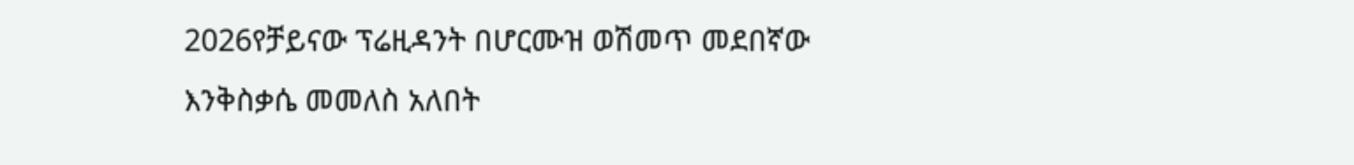2026የቻይናው ፕሬዚዳንት በሆርሙዝ ወሽመጥ መደበኛው እንቅስቃሴ መመለስ አለበት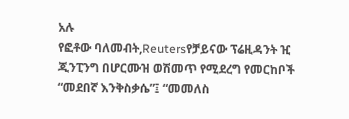አሉ
የፎቶው ባለመብት,Reutersየቻይናው ፕሬዚዳንት ዢ ጂንፒንግ በሆርሙዝ ወሽመጥ የሚደረግ የመርከቦች “መደበኛ እንቅስቃሴ”፤ “መመለስ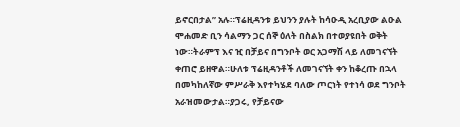ይኖርበታል” አሉ።ፕሬዚዳንቱ ይህንን ያሉት ከሳዑዲ አረቢያው ልዑል ሞሐመድ ቢን ሳልማን ጋር ሰኞ ዕለት በስልክ በተወያዩበት ወቅት ነው።ትራምፕ እና ዢ በቻይና በግንቦት ወር አጋማሽ ላይ ለመገናኘት ቀጠሮ ይዘዋል።ሁለቱ ፕሬዚዳንቶች ለመገናኘት ቀን ከቆረጡ በኋላ በመካከለኛው ምሥራቅ እየተካሄደ ባለው ጦርነት የተነሳ ወደ ግንቦት አራዝመውታል።ያጋሩ, የቻይናው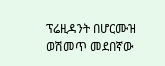ፕሬዚዳንት በሆርሙዝ ወሽመጥ መደበኛው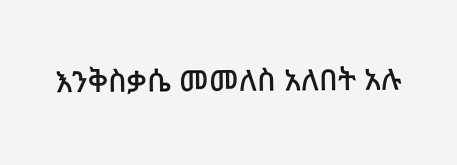እንቅስቃሴ መመለስ አለበት አሉ